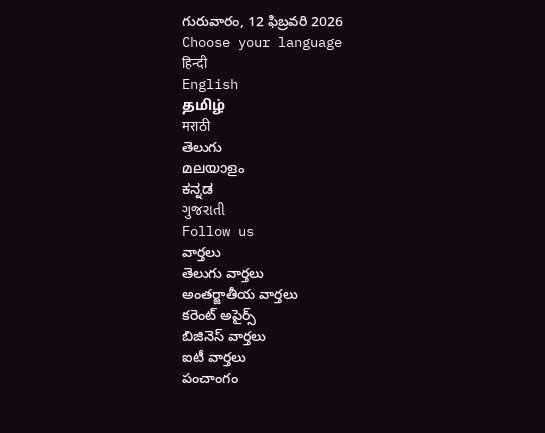గురువారం, 12 ఫిబ్రవరి 2026
Choose your language
हिन्दी
English
தமிழ்
मराठी
తెలుగు
മലയാളം
ಕನ್ನಡ
ગુજરાતી
Follow us
వార్తలు
తెలుగు వార్తలు
అంతర్జాతీయ వార్తలు
కరెంట్ అపైర్స్
బిజినెస్ వార్తలు
ఐటీ వార్తలు
పంచాంగం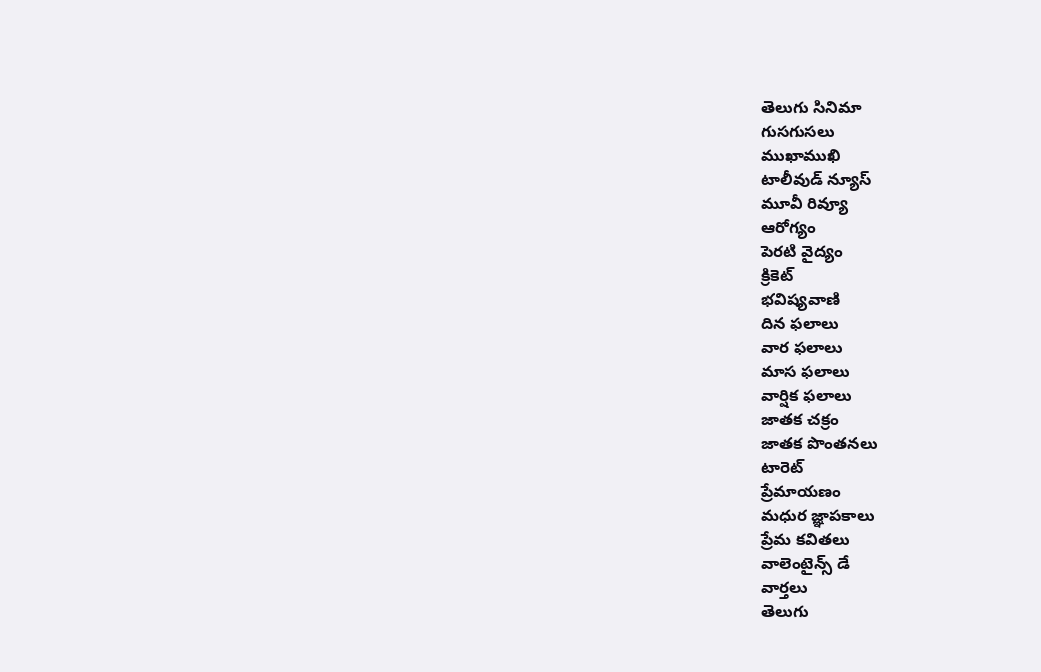తెలుగు సినిమా
గుసగుసలు
ముఖాముఖి
టాలీవుడ్ న్యూస్
మూవీ రివ్యూ
ఆరోగ్యం
పెరటి వైద్యం
క్రికెట్
భవిష్యవాణి
దిన ఫలాలు
వార ఫలాలు
మాస ఫలాలు
వార్షిక ఫలాలు
జాతక చక్రం
జాతక పొంతనలు
టారెట్
ప్రేమాయణం
మధుర జ్ఞాపకాలు
ప్రేమ కవితలు
వాలెంటైన్స్ డే
వార్తలు
తెలుగు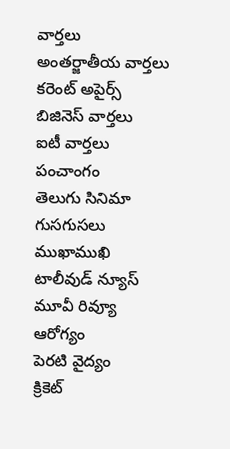వార్తలు
అంతర్జాతీయ వార్తలు
కరెంట్ అపైర్స్
బిజినెస్ వార్తలు
ఐటీ వార్తలు
పంచాంగం
తెలుగు సినిమా
గుసగుసలు
ముఖాముఖి
టాలీవుడ్ న్యూస్
మూవీ రివ్యూ
ఆరోగ్యం
పెరటి వైద్యం
క్రికెట్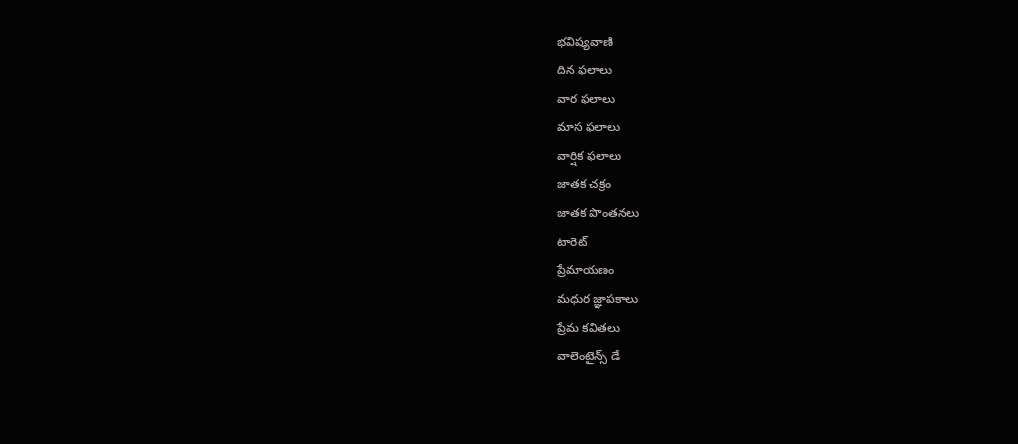భవిష్యవాణి
దిన ఫలాలు
వార ఫలాలు
మాస ఫలాలు
వార్షిక ఫలాలు
జాతక చక్రం
జాతక పొంతనలు
టారెట్
ప్రేమాయణం
మధుర జ్ఞాపకాలు
ప్రేమ కవితలు
వాలెంటైన్స్ డే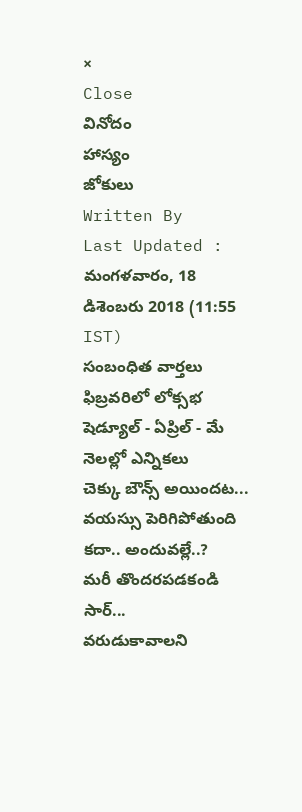×
Close
వినోదం
హాస్యం
జోకులు
Written By
Last Updated :
మంగళవారం, 18 డిశెంబరు 2018 (11:55 IST)
సంబంధిత వార్తలు
ఫిబ్రవరిలో లోక్సభ షెడ్యూల్ - ఏప్రిల్ - మే నెలల్లో ఎన్నికలు
చెక్కు బౌన్స్ అయిందట...
వయస్సు పెరిగిపోతుంది కదా.. అందువల్లే..?
మరీ తొందరపడకండి సార్...
వరుడుకావాలని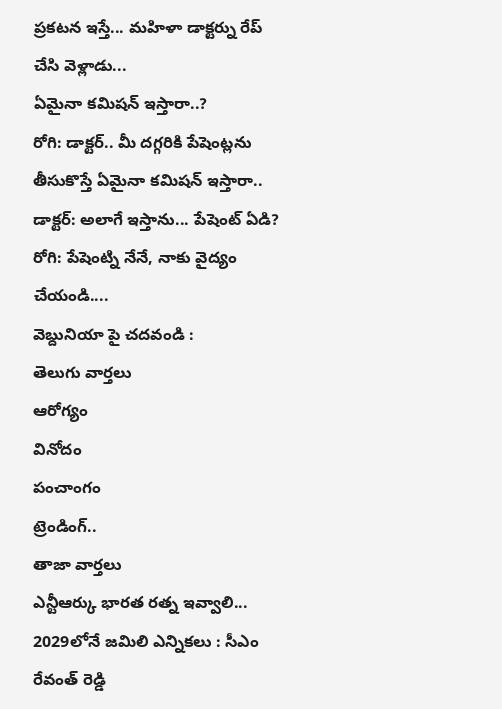ప్రకటన ఇస్తే... మహిళా డాక్టర్ను రేప్ చేసి వెళ్లాడు...
ఏమైనా కమిషన్ ఇస్తారా..?
రోగి: డాక్టర్.. మీ దగ్గరికి పేషెంట్లను తీసుకొస్తే ఏమైనా కమిషన్ ఇస్తారా..
డాక్టర్: అలాగే ఇస్తాను... పేషెంట్ ఏడి?
రోగి: పేషెంట్ని నేనే, నాకు వైద్యం చేయండి....
వెబ్దునియా పై చదవండి :
తెలుగు వార్తలు
ఆరోగ్యం
వినోదం
పంచాంగం
ట్రెండింగ్..
తాజా వార్తలు
ఎన్టీఆర్కు భారత రత్న ఇవ్వాలి... 2029లోనే జమిలి ఎన్నికలు : సీఎం రేవంత్ రెడ్డి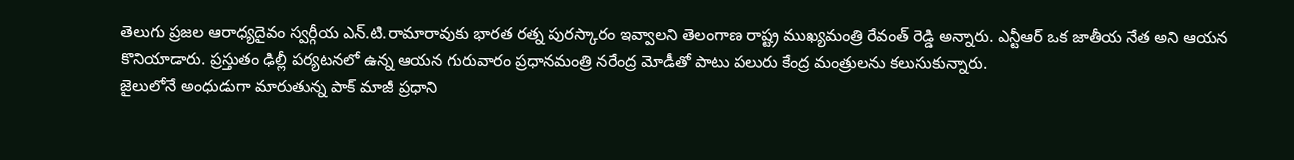తెలుగు ప్రజల ఆరాధ్యదైవం స్వర్గీయ ఎన్.టి.రామారావుకు భారత రత్న పురస్కారం ఇవ్వాలని తెలంగాణ రాష్ట్ర ముఖ్యమంత్రి రేవంత్ రెడ్డి అన్నారు. ఎన్టీఆర్ ఒక జాతీయ నేత అని ఆయన కొనియాడారు. ప్రస్తుతం ఢిల్లీ పర్యటనలో ఉన్న ఆయన గురువారం ప్రధానమంత్రి నరేంద్ర మోడీతో పాటు పలురు కేంద్ర మంత్రులను కలుసుకున్నారు.
జైలులోనే అంధుడుగా మారుతున్న పాక్ మాజీ ప్రధాని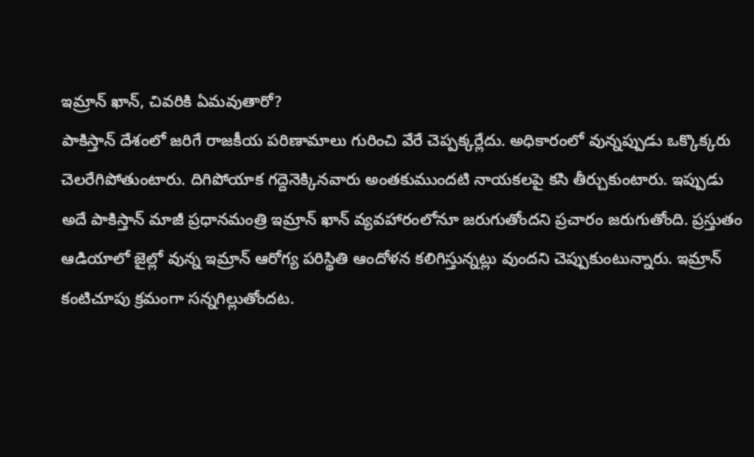ఇమ్రాన్ ఖాన్, చివరికి ఏమవుతారో?
పాకిస్తాన్ దేశంలో జరిగే రాజకీయ పరిణామాలు గురించి వేరే చెప్పక్కర్లేదు. అధికారంలో వున్నప్పుడు ఒక్కొక్కరు చెలరేగిపోతుంటారు. దిగిపోయాక గద్దెనెక్కినవారు అంతకుముందటి నాయకలపై కసి తీర్చుకుంటారు. ఇప్పుడు అదే పాకిస్తాన్ మాజీ ప్రధానమంత్రి ఇమ్రాన్ ఖాన్ వ్యవహారంలోనూ జరుగుతోందని ప్రచారం జరుగుతోంది. ప్రస్తుతం ఆడియాలో జైల్లో వున్న ఇమ్రాన్ ఆరోగ్య పరిస్థితి ఆందోళన కలిగిస్తున్నట్లు వుందని చెప్పుకుంటున్నారు. ఇమ్రాన్ కంటిచూపు క్రమంగా సన్నగిల్లుతోందట.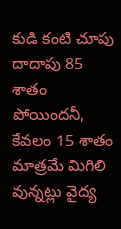కుడి కంటి చూపు దాదాపు 85 శాతం పోయిందనీ, కేవలం 15 శాతం మాత్రమే మిగిలి వున్నట్లు వైద్య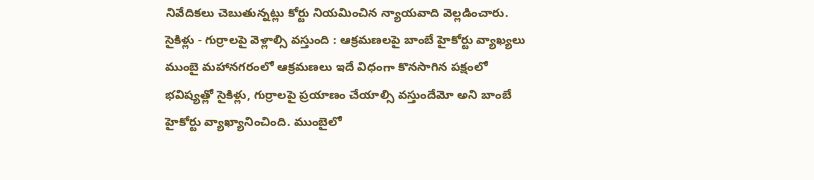నివేదికలు చెబుతున్నట్లు కోర్టు నియమించిన న్యాయవాది వెల్లడించారు.
సైకిళ్లు - గుర్రాలపై వెళ్లాల్సి వస్తుంది : ఆక్రమణలపై బాంబే హైకోర్టు వ్యాఖ్యలు
ముంబై మహానగరంలో ఆక్రమణలు ఇదే విధంగా కొనసాగిన పక్షంలో భవిష్యత్లో సైకిళ్లు, గుర్రాలపై ప్రయాణం చేయాల్సి వస్తుందేమో అని బాంబే హైకోర్టు వ్యాఖ్యానించింది. ముంబైలో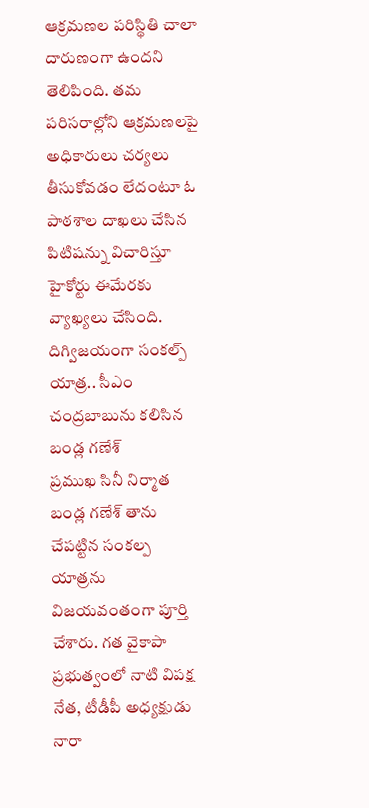ఆక్రమణల పరిస్థితి చాలా దారుణంగా ఉందని తెలిపింది. తమ పరిసరాల్లోని ఆక్రమణలపై అధికారులు చర్యలు తీసుకోవడం లేదంటూ ఓ పాఠశాల దాఖలు చేసిన పిటిషన్ను విచారిస్తూ హైకోర్టు ఈమేరకు వ్యాఖ్యలు చేసింది.
దిగ్విజయంగా సంకల్ప్ యాత్ర.. సీఎం చంద్రబాబును కలిసిన బండ్ల గణేశ్
ప్రముఖ సినీ నిర్మాత బండ్ల గణేశ్ తాను చేపట్టిన సంకల్ప యాత్రను విజయవంతంగా పూర్తి చేశారు. గత వైకాపా ప్రభుత్వంలో నాటి విపక్ష నేత, టీడీపీ అధ్యక్షుడు నారా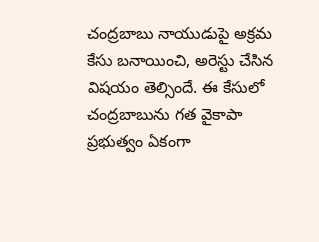చంద్రబాబు నాయుడుపై అక్రమ కేసు బనాయించి, అరెస్టు చేసిన విషయం తెల్సిందే. ఈ కేసులో చంద్రబాబును గత వైకాపా ప్రభుత్వం ఏకంగా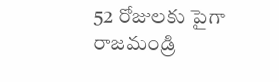52 రోజులకు పైగా రాజమండ్రి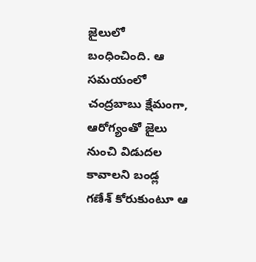జైలులో బంధించింది. ఆ సమయంలో చంద్రబాబు క్షేమంగా, ఆరోగ్యంతో జైలు నుంచి విడుదల కావాలని బండ్ల గణేశ్ కోరుకుంటూ ఆ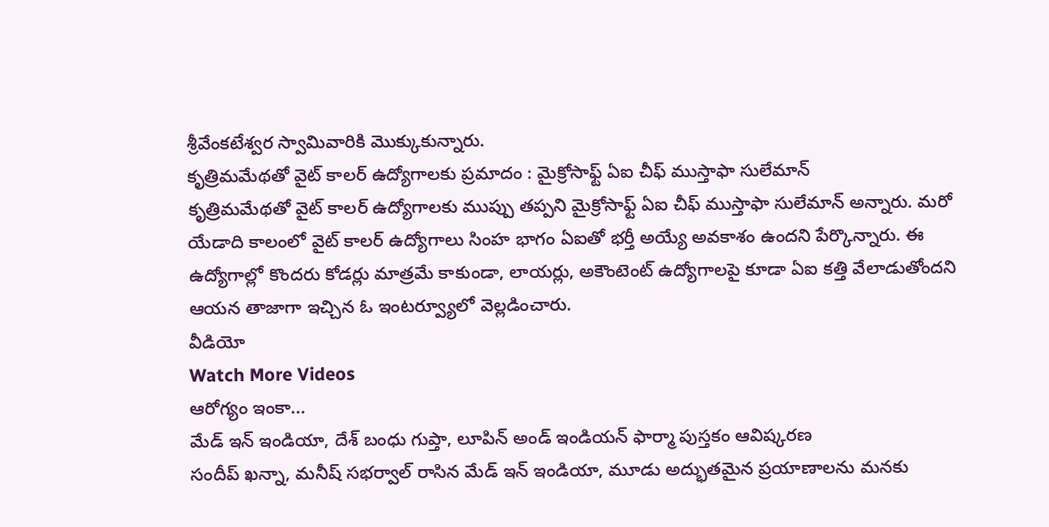శ్రీవేంకటేశ్వర స్వామివారికి మొక్కుకున్నారు.
కృత్రిమమేథతో వైట్ కాలర్ ఉద్యోగాలకు ప్రమాదం : మైక్రోసాఫ్ట్ ఏఐ చీఫ్ ముస్తాఫా సులేమాన్
కృత్రిమమేథతో వైట్ కాలర్ ఉద్యోగాలకు ముప్పు తప్పని మైక్రోసాఫ్ట్ ఏఐ చీఫ్ ముస్తాఫా సులేమాన్ అన్నారు. మరో యేడాది కాలంలో వైట్ కాలర్ ఉద్యోగాలు సింహ భాగం ఏఐతో భర్తీ అయ్యే అవకాశం ఉందని పేర్కొన్నారు. ఈ ఉద్యోగాల్లో కొందరు కోడర్లు మాత్రమే కాకుండా, లాయర్లు, అకౌంటెంట్ ఉద్యోగాలపై కూడా ఏఐ కత్తి వేలాడుతోందని ఆయన తాజాగా ఇచ్చిన ఓ ఇంటర్వ్యూలో వెల్లడించారు.
వీడియో
Watch More Videos
ఆరోగ్యం ఇంకా...
మేడ్ ఇన్ ఇండియా, దేశ్ బంధు గుప్తా, లూపిన్ అండ్ ఇండియన్ ఫార్మా పుస్తకం ఆవిష్కరణ
సందీప్ ఖన్నా, మనీష్ సభర్వాల్ రాసిన మేడ్ ఇన్ ఇండియా, మూడు అద్భుతమైన ప్రయాణాలను మనకు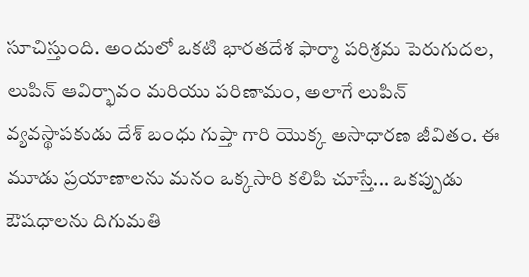సూచిస్తుంది. అందులో ఒకటి భారతదేశ ఫార్మా పరిశ్రమ పెరుగుదల, లుపిన్ ఆవిర్భావం మరియు పరిణామం, అలాగే లుపిన్ వ్యవస్థాపకుడు దేశ్ బంధు గుప్తా గారి యొక్క అసాధారణ జీవితం. ఈ మూడు ప్రయాణాలను మనం ఒక్కసారి కలిపి చూస్తే... ఒకప్పుడు ఔషధాలను దిగుమతి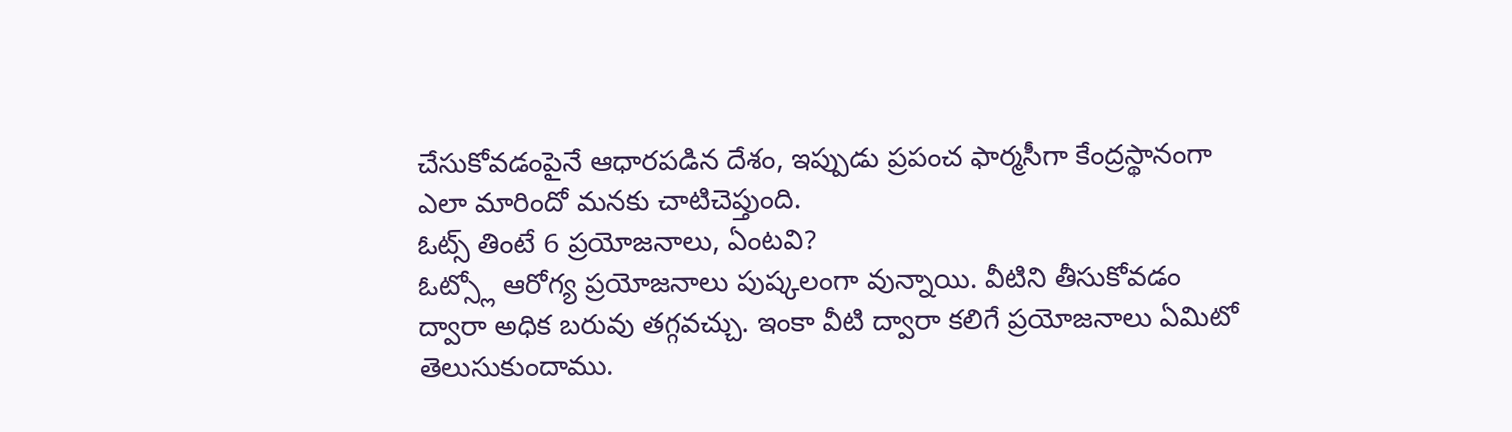చేసుకోవడంపైనే ఆధారపడిన దేశం, ఇప్పుడు ప్రపంచ ఫార్మసీగా కేంద్రస్థానంగా ఎలా మారిందో మనకు చాటిచెప్తుంది.
ఓట్స్ తింటే 6 ప్రయోజనాలు, ఏంటవి?
ఓట్స్లో ఆరోగ్య ప్రయోజనాలు పుష్కలంగా వున్నాయి. వీటిని తీసుకోవడం ద్వారా అధిక బరువు తగ్గవచ్చు. ఇంకా వీటి ద్వారా కలిగే ప్రయోజనాలు ఏమిటో తెలుసుకుందాము.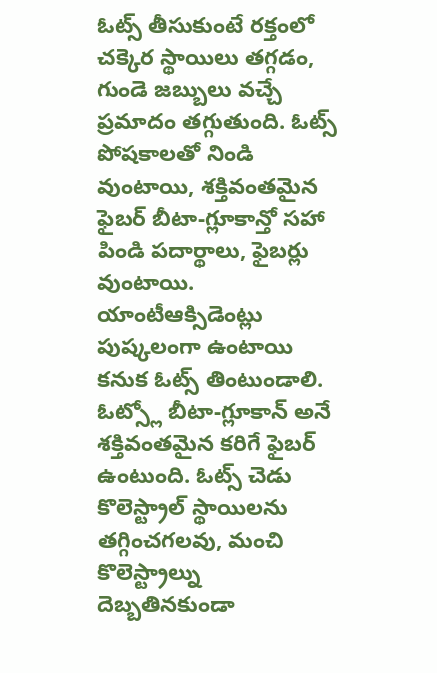ఓట్స్ తీసుకుంటే రక్తంలో చక్కెర స్థాయిలు తగ్గడం, గుండె జబ్బులు వచ్చే ప్రమాదం తగ్గుతుంది. ఓట్స్ పోషకాలతో నిండి వుంటాయి, శక్తివంతమైన ఫైబర్ బీటా-గ్లూకాన్తో సహా పిండి పదార్థాలు, ఫైబర్లు వుంటాయి. యాంటీఆక్సిడెంట్లు పుష్కలంగా ఉంటాయి కనుక ఓట్స్ తింటుండాలి. ఓట్స్లో బీటా-గ్లూకాన్ అనే శక్తివంతమైన కరిగే ఫైబర్ ఉంటుంది. ఓట్స్ చెడు కొలెస్ట్రాల్ స్థాయిలను తగ్గించగలవు, మంచి కొలెస్ట్రాల్ను దెబ్బతినకుండా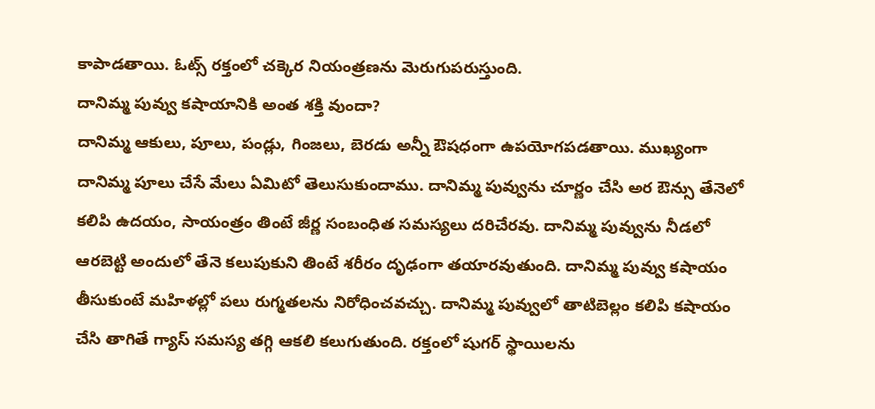కాపాడతాయి. ఓట్స్ రక్తంలో చక్కెర నియంత్రణను మెరుగుపరుస్తుంది.
దానిమ్మ పువ్వు కషాయానికి అంత శక్తి వుందా?
దానిమ్మ ఆకులు, పూలు, పండ్లు, గింజలు, బెరడు అన్నీ ఔషధంగా ఉపయోగపడతాయి. ముఖ్యంగా దానిమ్మ పూలు చేసే మేలు ఏమిటో తెలుసుకుందాము. దానిమ్మ పువ్వును చూర్ణం చేసి అర ఔన్సు తేనెలో కలిపి ఉదయం, సాయంత్రం తింటే జీర్ణ సంబంధిత సమస్యలు దరిచేరవు. దానిమ్మ పువ్వును నీడలో ఆరబెట్టి అందులో తేనె కలుపుకుని తింటే శరీరం దృఢంగా తయారవుతుంది. దానిమ్మ పువ్వు కషాయం తీసుకుంటే మహిళల్లో పలు రుగ్మతలను నిరోధించవచ్చు. దానిమ్మ పువ్వులో తాటిబెల్లం కలిపి కషాయం చేసి తాగితే గ్యాస్ సమస్య తగ్గి ఆకలి కలుగుతుంది. రక్తంలో షుగర్ స్థాయిలను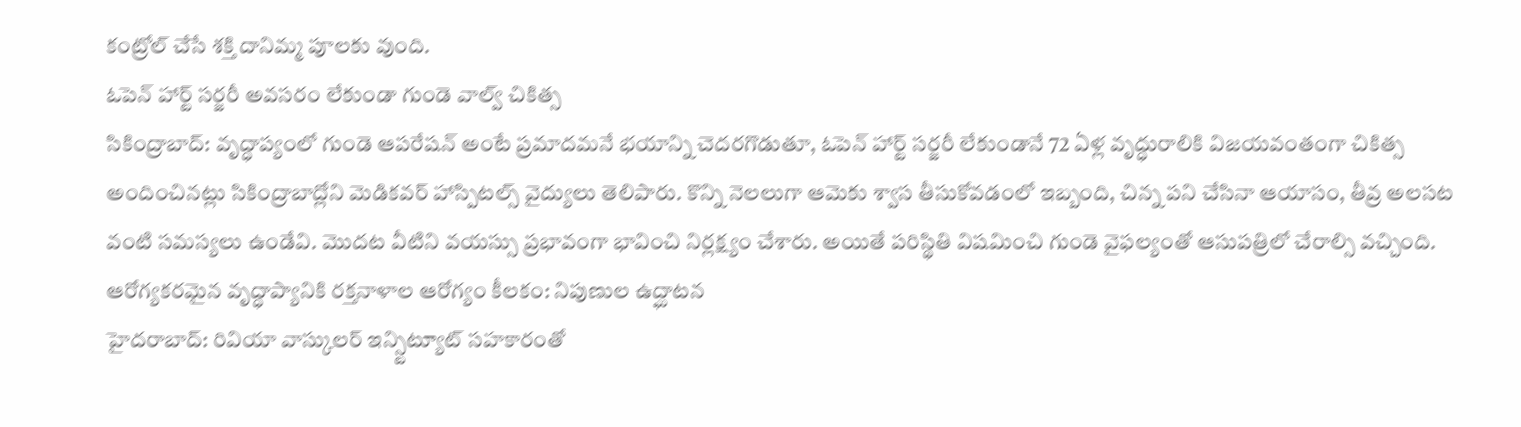కంట్రోల్ చేసే శక్తి దానిమ్మ పూలకు వుంది.
ఓపెన్ హార్ట్ సర్జరీ అవసరం లేకుండా గుండె వాల్వ్ చికిత్స
సికింద్రాబాద్: వృద్ధాప్యంలో గుండె ఆపరేషన్ అంటే ప్రమాదమనే భయాన్ని చెదరగొడుతూ, ఓపెన్ హార్ట్ సర్జరీ లేకుండానే 72 ఏళ్ల వృద్ధురాలికి విజయవంతంగా చికిత్స అందించినట్లు సికింద్రాబాద్లోని మెడికవర్ హాస్పిటల్స్ వైద్యులు తెలిపారు. కొన్ని నెలలుగా ఆమెకు శ్వాస తీసుకోవడంలో ఇబ్బంది, చిన్న పని చేసినా ఆయాసం, తీవ్ర అలసట వంటి సమస్యలు ఉండేవి. మొదట వీటిని వయస్సు ప్రభావంగా భావించి నిర్లక్ష్యం చేశారు. అయితే పరిస్థితి విషమించి గుండె వైఫల్యంతో ఆసుపత్రిలో చేరాల్సి వచ్చింది.
ఆరోగ్యకరమైన వృద్ధాప్యానికి రక్తనాళాల ఆరోగ్యం కీలకం: నిపుణుల ఉద్ఘాటన
హైదరాబాద్: రివియా వాస్కులర్ ఇన్స్టిట్యూట్ సహకారంతో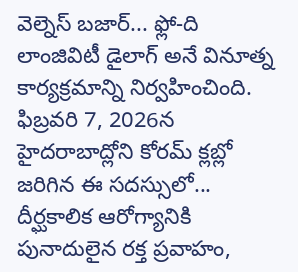వెల్నెస్ బజార్... ఫ్లో-ది లాంజివిటీ డైలాగ్ అనే వినూత్న కార్యక్రమాన్ని నిర్వహించింది. ఫిబ్రవరి 7, 2026న హైదరాబాద్లోని కోరమ్ క్లబ్లో జరిగిన ఈ సదస్సులో... దీర్ఘకాలిక ఆరోగ్యానికి పునాదులైన రక్త ప్రవాహం,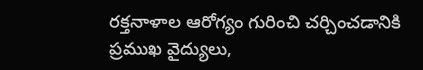రక్తనాళాల ఆరోగ్యం గురించి చర్చించడానికి ప్రముఖ వైద్యులు,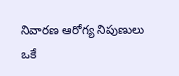నివారణ ఆరోగ్య నిపుణులు ఒకే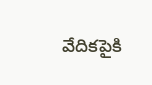వేదికపైకి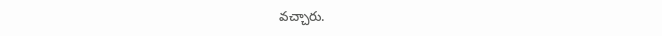వచ్చారు.